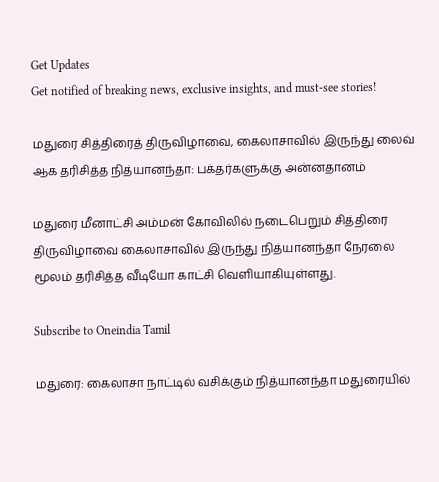Get Updates
Get notified of breaking news, exclusive insights, and must-see stories!

மதுரை சித்திரைத் திருவிழாவை, கைலாசாவில் இருந்து லைவ் ஆக தரிசித்த நித்யானந்தா: பக்தர்களுக்கு அன்னதானம்

மதுரை மீனாட்சி அம்மன் கோவிலில் நடைபெறும் சித்திரை திருவிழாவை கைலாசாவில் இருந்து நித்யானந்தா நேரலை மூலம் தரிசித்த வீடியோ காட்சி வெளியாகியுள்ளது.

Subscribe to Oneindia Tamil

மதுரை: கைலாசா நாட்டில் வசிக்கும் நித்யானந்தா மதுரையில்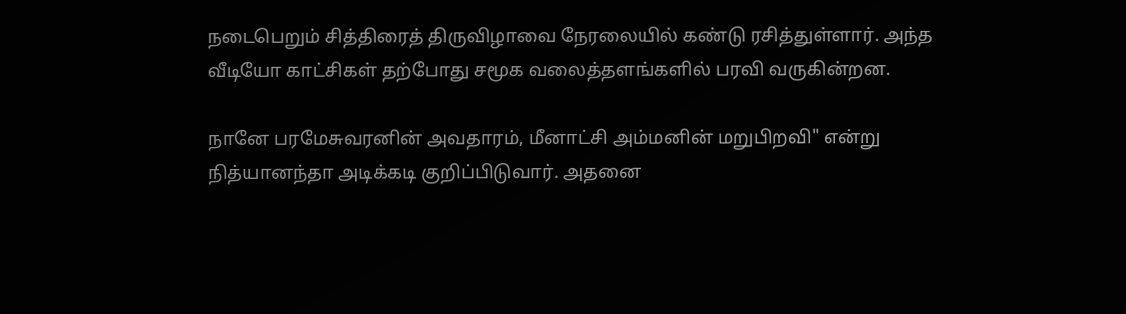நடைபெறும் சித்திரைத் திருவிழாவை நேரலையில் கண்டு ரசித்துள்ளார். அந்த வீடியோ காட்சிகள் தற்போது சமூக வலைத்தளங்களில் பரவி வருகின்றன.

நானே பரமேசுவரனின் அவதாரம், மீனாட்சி அம்மனின் மறுபிறவி" என்று நித்யானந்தா அடிக்கடி குறிப்பிடுவார். அதனை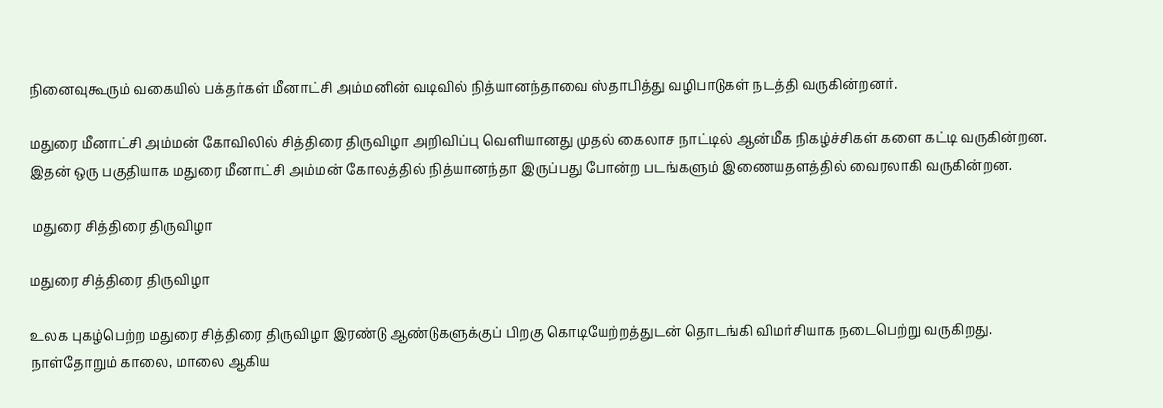நினைவுகூரும் வகையில் பக்தர்கள் மீனாட்சி அம்மனின் வடிவில் நித்யானந்தாவை ஸ்தாபித்து வழிபாடுகள் நடத்தி வருகின்றனர்.

மதுரை மீனாட்சி அம்மன் கோவிலில் சித்திரை திருவிழா அறிவிப்பு வெளியானது முதல் கைலாச நாட்டில் ஆன்மீக நிகழ்ச்சிகள் களை கட்டி வருகின்றன. இதன் ஒரு பகுதியாக மதுரை மீனாட்சி அம்மன் கோலத்தில் நித்யானந்தா இருப்பது போன்ற படங்களும் இணையதளத்தில் வைரலாகி வருகின்றன.

 மதுரை சித்திரை திருவிழா

மதுரை சித்திரை திருவிழா

உலக புகழ்பெற்ற மதுரை சித்திரை திருவிழா இரண்டு ஆண்டுகளுக்குப் பிறகு கொடியேற்றத்துடன் தொடங்கி விமர்சியாக நடைபெற்று வருகிறது. நாள்தோறும் காலை, மாலை ஆகிய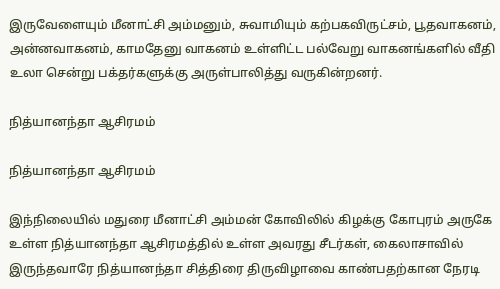இருவேளையும் மீனாட்சி அம்மனும், சுவாமியும் கற்பகவிருட்சம், பூதவாகனம், அன்னவாகனம், காமதேனு வாகனம் உள்ளிட்ட பல்வேறு வாகனங்களில் வீதி உலா சென்று பக்தர்களுக்கு அருள்பாலித்து வருகின்றனர்.

நித்யானந்தா ஆசிரமம்

நித்யானந்தா ஆசிரமம்

இந்நிலையில் மதுரை மீனாட்சி அம்மன் கோவிலில் கிழக்கு கோபுரம் அருகே உள்ள நித்யானந்தா ஆசிரமத்தில் உள்ள அவரது சீடர்கள், கைலாசாவில் இருந்தவாரே நித்யானந்தா சித்திரை திருவிழாவை காண்பதற்கான நேரடி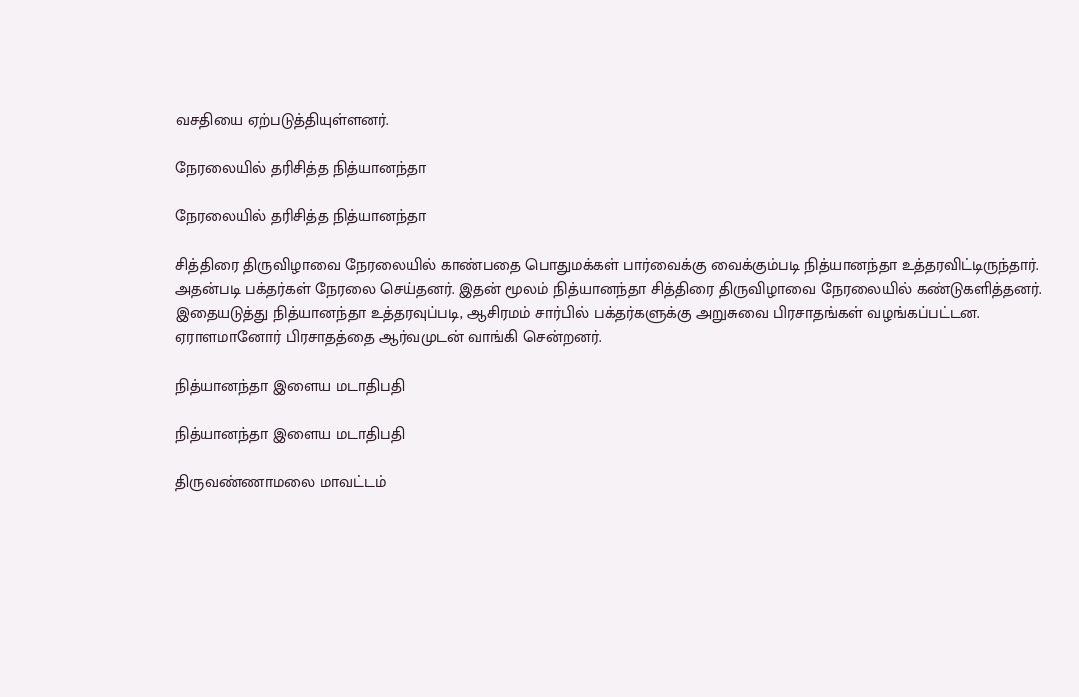வசதியை ஏற்படுத்தியுள்ளனர்.

நேரலையில் தரிசித்த நித்யானந்தா

நேரலையில் தரிசித்த நித்யானந்தா

சித்திரை திருவிழாவை நேரலையில் காண்பதை பொதுமக்கள் பார்வைக்கு வைக்கும்படி நித்யானந்தா உத்தரவிட்டிருந்தார். அதன்படி பக்தர்கள் நேரலை செய்தனர். இதன் மூலம் நித்யானந்தா சித்திரை திருவிழாவை நேரலையில் கண்டுகளித்தனர். இதையடுத்து நித்யானந்தா உத்தரவுப்படி, ஆசிரமம் சார்பில் பக்தர்களுக்கு அறுசுவை பிரசாதங்கள் வழங்கப்பட்டன. ஏராளமானோர் பிரசாதத்தை ஆர்வமுடன் வாங்கி சென்றனர்.

நித்யானந்தா இளைய மடாதிபதி

நித்யானந்தா இளைய மடாதிபதி

திருவண்ணாமலை மாவட்டம்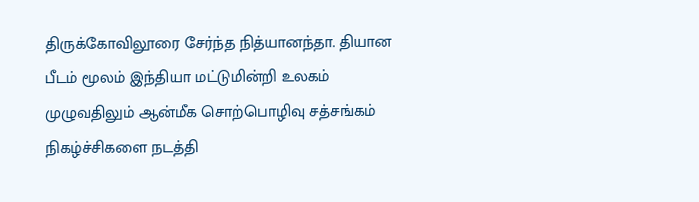திருக்கோவிலூரை சேர்ந்த நித்யானந்தா. தியான பீடம் மூலம் இந்தியா மட்டுமின்றி உலகம் முழுவதிலும் ஆன்மீக சொற்பொழிவு சத்சங்கம் நிகழ்ச்சிகளை நடத்தி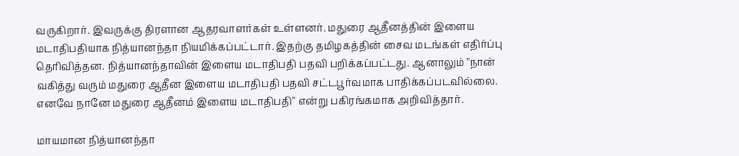வருகிறார். இவருக்கு திரளான ஆதரவாளர்கள் உள்ளனர். மதுரை ஆதீனத்தின் இளைய மடாதிபதியாக நித்யானந்தா நியமிக்கப்பட்டார். இதற்கு தமிழகத்தின் சைவ மடங்கள் எதிர்ப்பு தெரிவித்தன. நித்யானந்தாவின் இளைய மடாதிபதி பதவி பறிக்கப்பட்டது. ஆனாலும் "நான் வகித்து வரும் மதுரை ஆதீன இளைய மடாதிபதி பதவி சட்டபூர்வமாக பாதிக்கப்படவில்லை. எனவே நானே மதுரை ஆதீனம் இளைய மடாதிபதி" என்று பகிரங்கமாக அறிவித்தார்.

மாயமான நித்யானந்தா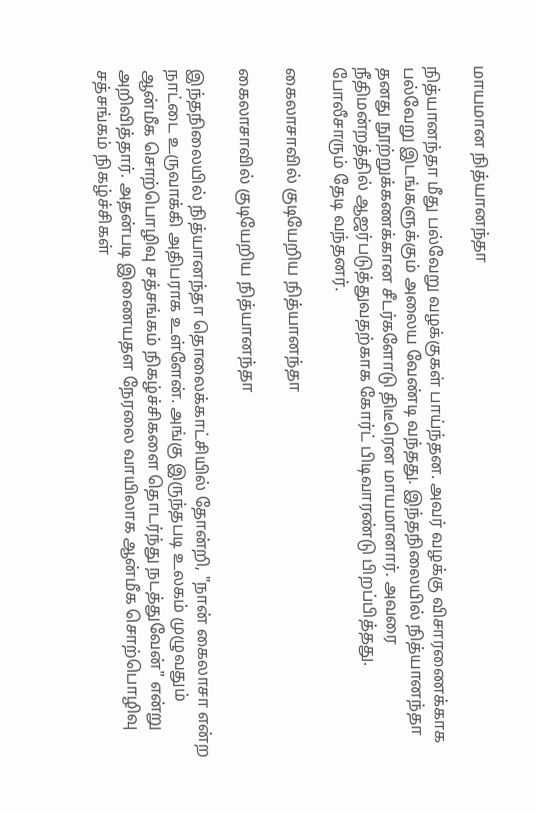மாயமான நித்யானந்தா

நித்யானந்தா மீது பல்வேறு வழக்குகள் பாய்ந்தன. அவர் வழக்கு விசாரணைக்காக பல்வேறு இடங்களுக்கும் அலைய வேண்டி வந்தது. இந்தநிலையில் நித்யானந்தா தனது நூற்றுக்கணக்கான சீடர்களோடு திடீரென மாயமானார். அவரை நீதிமன்றத்தில் ஆஜர்படுத்துவதற்காக கோர்ட் பிடிவாரண்டு பிறப்பித்தது. போலீசாரும் தேடி வந்தனர்.

கைலாசாவில் குடியேறிய நித்யானந்தா

கைலாசாவில் குடியேறிய நித்யானந்தா

இந்தநிலையில் நித்யானந்தா தொலைக்காட்சியில் தோன்றி, "நான் கைலாசா என்ற நாட்டை உருவாக்கி அதிபராக உள்ளேன். அங்கு இருந்தபடி உலகம் முழுவதும் ஆன்மீக சொற்பொழிவு சத்சங்கம் நிகழ்ச்சிகளை தொடர்ந்து நடத்துவேன்" என்று அறிவித்தார். அதன்படி இணையதள நேரலை வாயிலாக ஆன்மீக சொற்பொழிவு சத்சங்கம் நிகழ்ச்சிகள்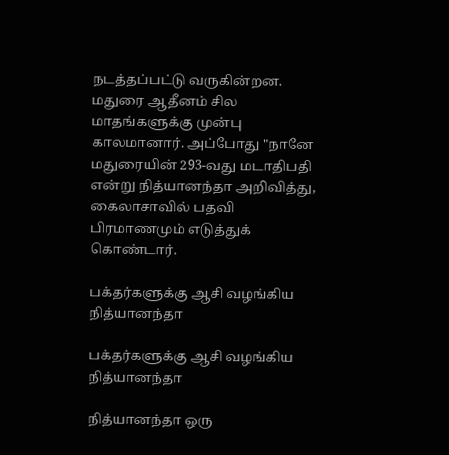நடத்தப்பட்டு வருகின்றன. மதுரை ஆதீனம் சில மாதங்களுக்கு முன்பு காலமானார். அப்போது "நானே மதுரையின் 293-வது மடாதிபதி என்று நித்யானந்தா அறிவித்து, கைலாசாவில் பதவி பிரமாணமும் எடுத்துக் கொண்டார்.

பக்தர்களுக்கு ஆசி வழங்கிய நித்யானந்தா

பக்தர்களுக்கு ஆசி வழங்கிய நித்யானந்தா

நித்யானந்தா ஒரு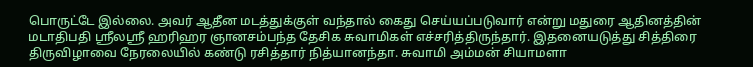பொருட்டே இல்லை. அவர் ஆதீன மடத்துக்குள் வந்தால் கைது செய்யப்படுவார் என்று மதுரை ஆதினத்தின் மடாதிபதி ஸ்ரீலஸ்ரீ ஹரிஹர ஞானசம்பந்த தேசிக சுவாமிகள் எச்சரித்திருந்தார். இதனையடுத்து சித்திரை திருவிழாவை நேரலையில் கண்டு ரசித்தார் நித்யானந்தா. சுவாமி அம்மன் சியாமளா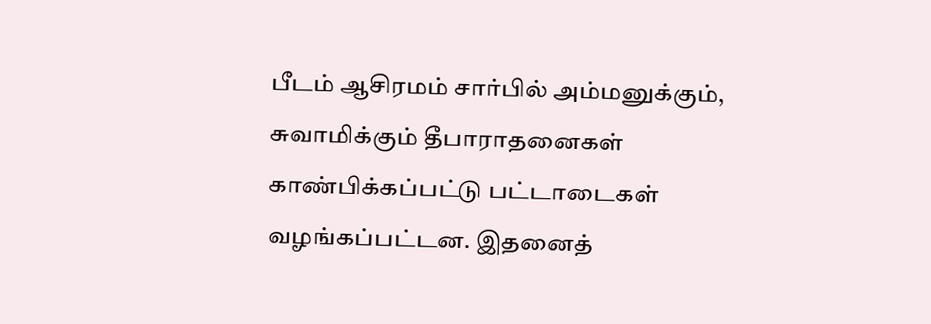பீடம் ஆசிரமம் சார்பில் அம்மனுக்கும், சுவாமிக்கும் தீபாராதனைகள் காண்பிக்கப்பட்டு பட்டாடைகள் வழங்கப்பட்டன. இதனைத்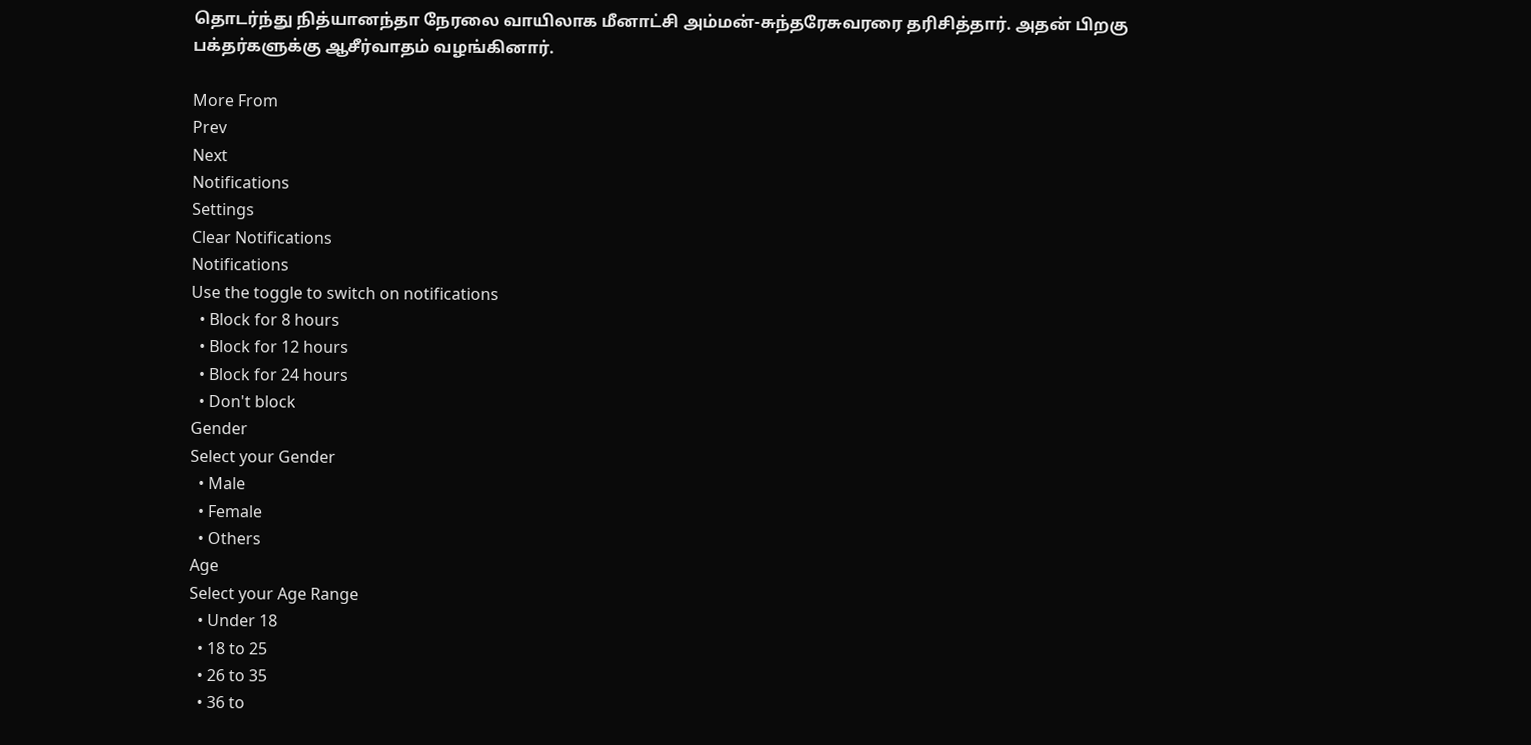தொடர்ந்து நித்யானந்தா நேரலை வாயிலாக மீனாட்சி அம்மன்-சுந்தரேசுவரரை தரிசித்தார். அதன் பிறகு பக்தர்களுக்கு ஆசீர்வாதம் வழங்கினார்.

More From
Prev
Next
Notifications
Settings
Clear Notifications
Notifications
Use the toggle to switch on notifications
  • Block for 8 hours
  • Block for 12 hours
  • Block for 24 hours
  • Don't block
Gender
Select your Gender
  • Male
  • Female
  • Others
Age
Select your Age Range
  • Under 18
  • 18 to 25
  • 26 to 35
  • 36 to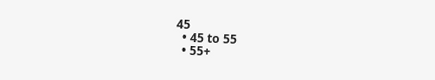45
  • 45 to 55
  • 55+